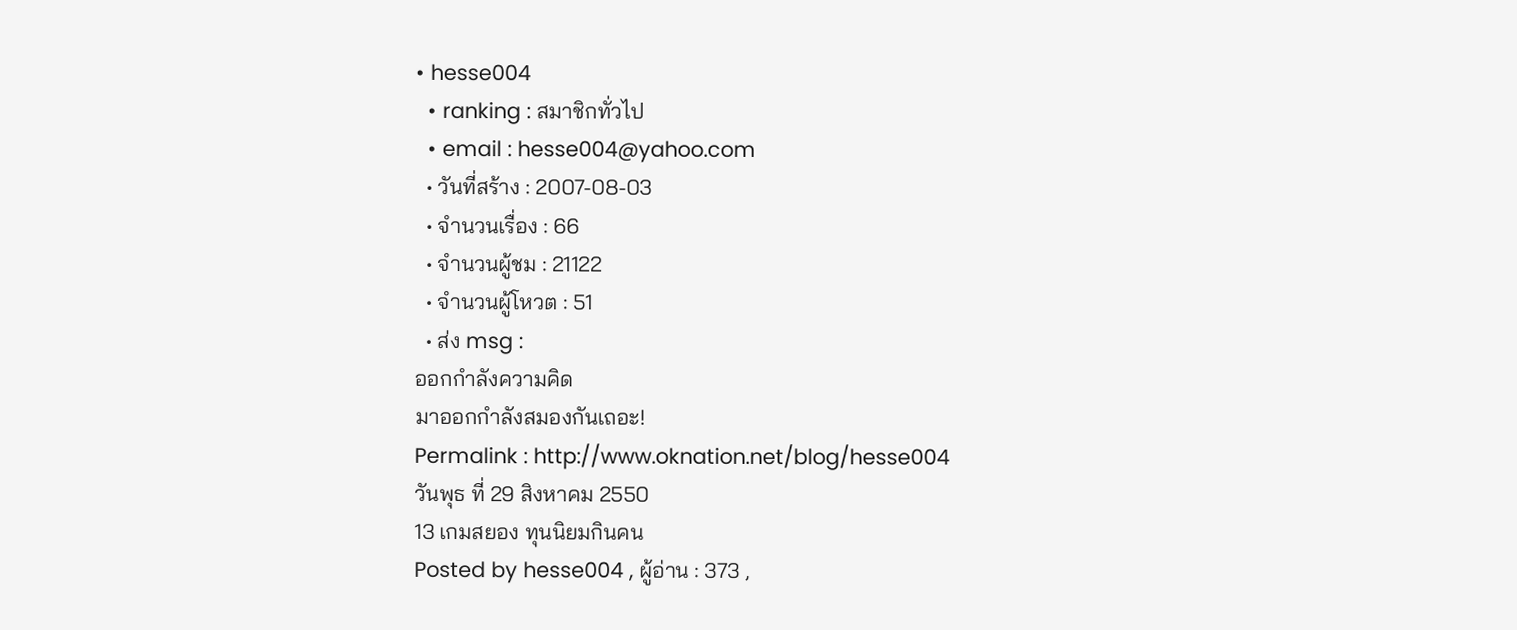• hesse004
  • ranking : สมาชิกทั่วไป
  • email : hesse004@yahoo.com
  • วันที่สร้าง : 2007-08-03
  • จำนวนเรื่อง : 66
  • จำนวนผู้ชม : 21122
  • จำนวนผู้โหวต : 51
  • ส่ง msg :
ออกกำลังความคิด
มาออกกำลังสมองกันเถอะ!
Permalink : http://www.oknation.net/blog/hesse004
วันพุธ ที่ 29 สิงหาคม 2550
13 เกมสยอง ทุนนิยมกินคน
Posted by hesse004 , ผู้อ่าน : 373 ,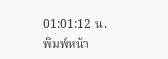01:01:12 น.
พิมพ์หน้า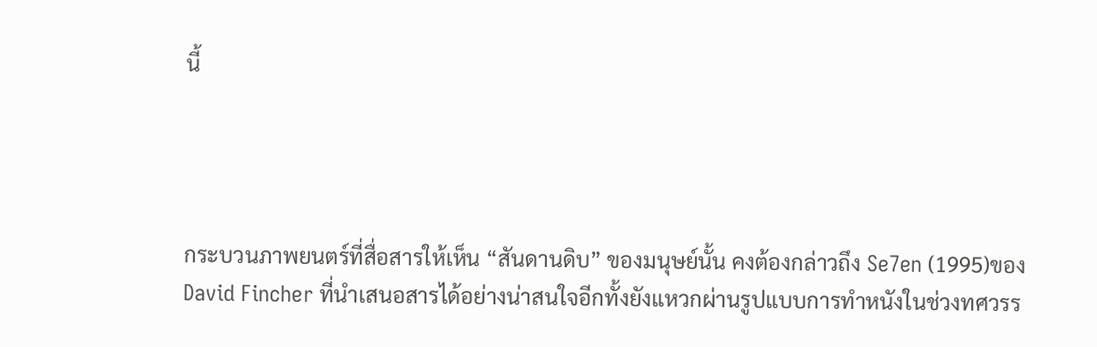นี้




กระบวนภาพยนตร์ที่สื่อสารให้เห็น “สันดานดิบ” ของมนุษย์นั้น คงต้องกล่าวถึง Se7en (1995)ของ David Fincher ที่นำเสนอสารได้อย่างน่าสนใจอีกทั้งยังแหวกผ่านรูปแบบการทำหนังในช่วงทศวรร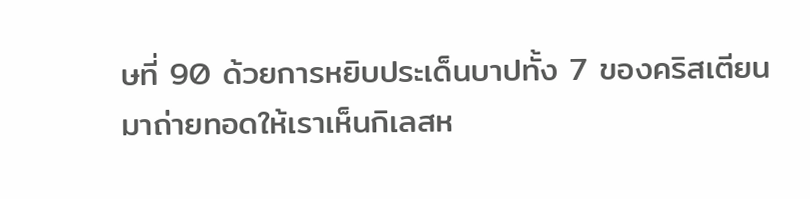ษที่ 90 ด้วยการหยิบประเด็นบาปทั้ง 7 ของคริสเตียนมาถ่ายทอดให้เราเห็นกิเลสห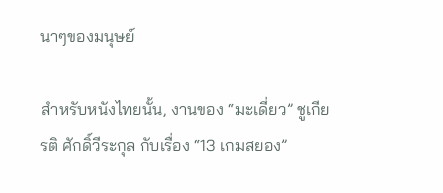นาๆของมนุษย์

สำหรับหนังไทยนั้น, งานของ “มะเดี่ยว” ชูเกียรติ ศักดิ์วีระกุล กับเรื่อง “13 เกมสยอง”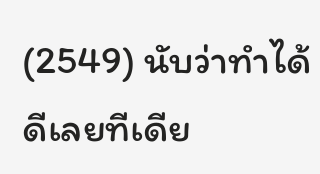(2549) นับว่าทำได้ดีเลยทีเดีย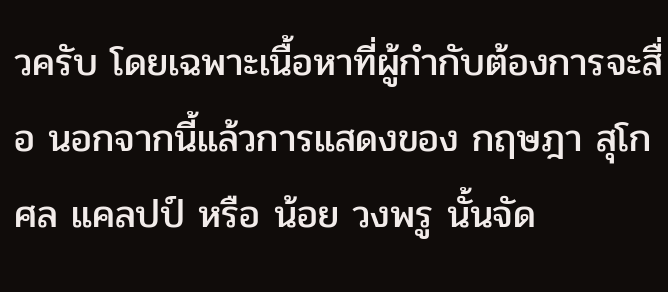วครับ โดยเฉพาะเนื้อหาที่ผู้กำกับต้องการจะสื่อ นอกจากนี้แล้วการแสดงของ กฤษฎา สุโกศล แคลปป์ หรือ น้อย วงพรู นั้นจัด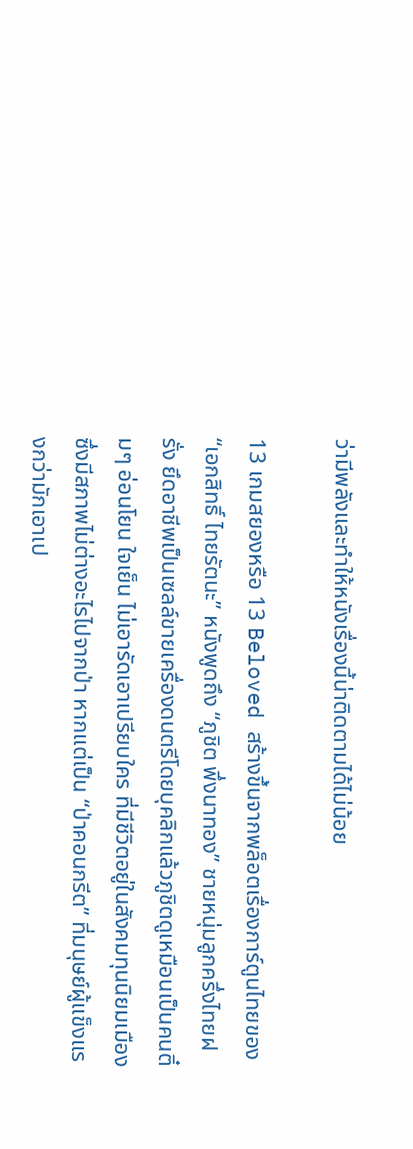ว่ามีพลังและทำให้หนังเรื่องนี้น่าติดตามได้ไม่น้อย

13 เกมสยองหรือ 13 Beloved สร้างขึ้นจากพล็อตเรื่องการ์ตูนไทยของ “เอกสิทธิ์ ไทยรัตนะ” หนังพูดถึง “ภูชิต พึ่งนาทอง” ชายหนุ่มลูกครึ่งไทยฝรั่ง ยึดอาชีพเป็นเซลล์ขายเครื่องดนตรีโดยบุคลิกแล้วภูชิตดูเหมือนเป็นคนติ๋มๆ อ่อนโยน ใจเย็น ไม่เอารัดเอาเปรียบใคร ที่มีชีวิตอยู่ในสังคมทุนนิยมเมืองซึ่งมีสภาพไม่ต่างอะไรไปจากป่า หากแต่เป็น “ป่าคอนกรีต” ที่มนุษย์ผู้แข็งแรงกว่ามักเอาเป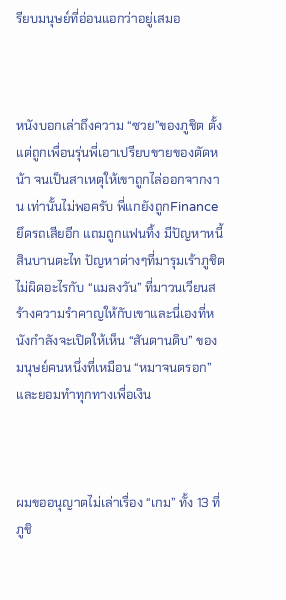รียบมนุษย์ที่อ่อนแอกว่าอยู่เสมอ



หนังบอกเล่าถึงความ “ซวย”ของภูชิต ตั้งแต่ถูกเพื่อนรุ่นพี่เอาเปรียบขายของตัดหน้า จนเป็นสาเหตุให้เขาถูกไล่ออกจากงาน เท่านั้นไม่พอครับ พี่แกยังถูกFinanceยึดรถเสียอีก แถมถูกแฟนทิ้ง มีปัญหาหนี้สินบานตะไท ปัญหาต่างๆที่มารุมเร้าภูชิตไม่ผิดอะไรกับ “แมลงวัน” ที่มาวนเวียนสร้างความรำคาญให้กับเขาและนี่เองที่หนังกำลังจะเปิดให้เห็น “สันดานดิบ” ของมนุษย์คนหนึ่งที่เหมือน “หมาจนตรอก” และยอมทำทุกทางเพื่อเงิน



ผมขออนุญาตไม่เล่าเรื่อง “เกม” ทั้ง 13 ที่ภูชิ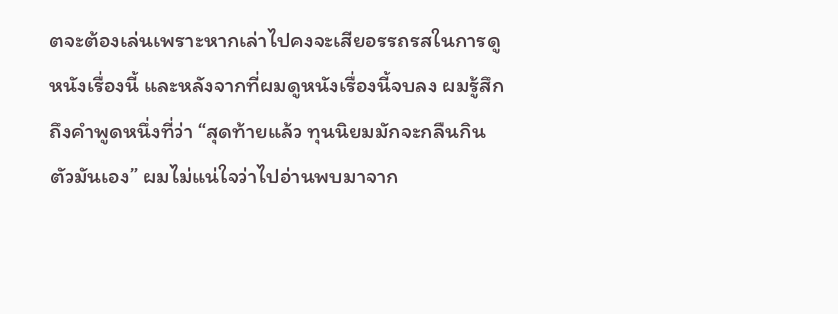ตจะต้องเล่นเพราะหากเล่าไปคงจะเสียอรรถรสในการดูหนังเรื่องนี้ และหลังจากที่ผมดูหนังเรื่องนี้จบลง ผมรู้สึกถึงคำพูดหนึ่งที่ว่า “สุดท้ายแล้ว ทุนนิยมมักจะกลืนกินตัวมันเอง” ผมไม่แน่ใจว่าไปอ่านพบมาจาก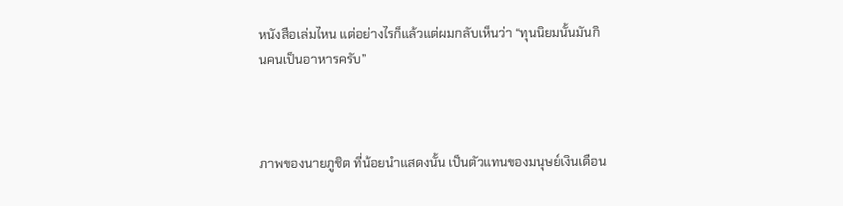หนังสือเล่มไหน แต่อย่างไรก็แล้วแต่ผมกลับเห็นว่า “ทุนนิยมนั้นมันกินคนเป็นอาหารครับ”



ภาพของนายภูชิต ที่น้อยนำแสดงนั้น เป็นตัวแทนของมนุษย์เงินเดือน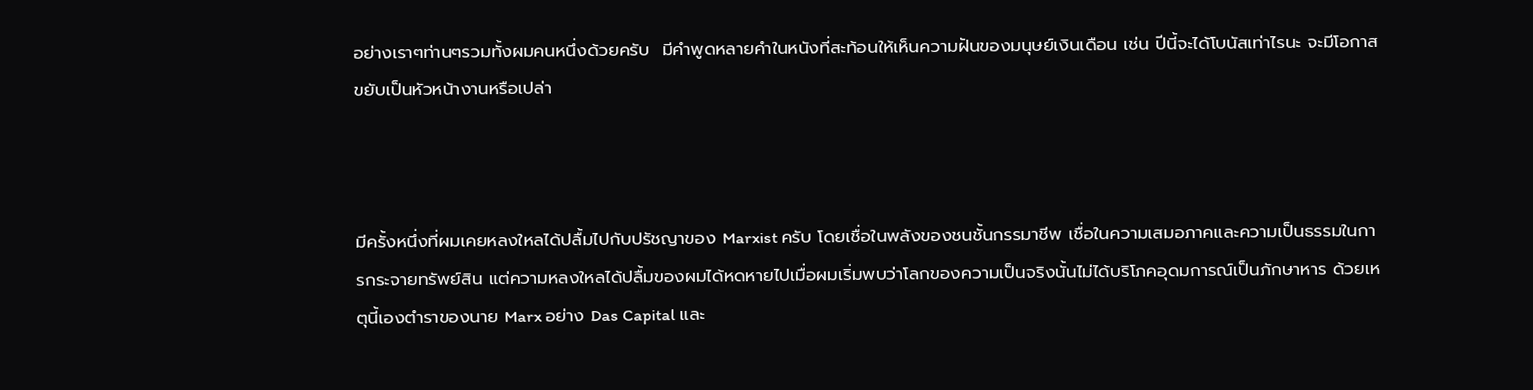อย่างเราๆท่านๆรวมทั้งผมคนหนึ่งด้วยครับ  มีคำพูดหลายคำในหนังที่สะท้อนให้เห็นความฝันของมนุษย์เงินเดือน เช่น ปีนี้จะได้โบนัสเท่าไรนะ จะมีโอกาสขยับเป็นหัวหน้างานหรือเปล่า



มีครั้งหนึ่งที่ผมเคยหลงใหลได้ปลื้มไปกับปรัชญาของ Marxist ครับ โดยเชื่อในพลังของชนชั้นกรรมาชีพ เชื่อในความเสมอภาคและความเป็นธรรมในการกระจายทรัพย์สิน แต่ความหลงใหลได้ปลื้มของผมได้หดหายไปเมื่อผมเริ่มพบว่าโลกของความเป็นจริงนั้นไม่ได้บริโภคอุดมการณ์เป็นภักษาหาร ด้วยเหตุนี้เองตำราของนาย Marx อย่าง Das Capital และ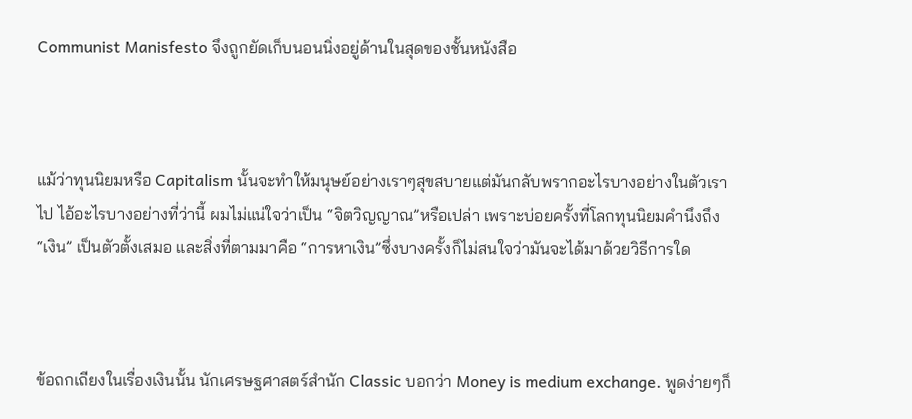Communist Manisfesto จึงถูกยัดเก็บนอนนิ่งอยู่ด้านในสุดของชั้นหนังสือ



แม้ว่าทุนนิยมหรือ Capitalism นั้นจะทำให้มนุษย์อย่างเราๆสุขสบายแต่มันกลับพรากอะไรบางอย่างในตัวเราไป ไอ้อะไรบางอย่างที่ว่านี้ ผมไม่แน่ใจว่าเป็น “จิตวิญญาณ”หรือเปล่า เพราะบ่อยครั้งที่โลกทุนนิยมคำนึงถึง “เงิน” เป็นตัวตั้งเสมอ และสิ่งที่ตามมาคือ “การหาเงิน”ซึ่งบางครั้งก็ไม่สนใจว่ามันจะได้มาด้วยวิธีการใด



ข้อถกเถียงในเรื่องเงินนั้น นักเศรษฐศาสตร์สำนัก Classic บอกว่า Money is medium exchange. พูดง่ายๆก็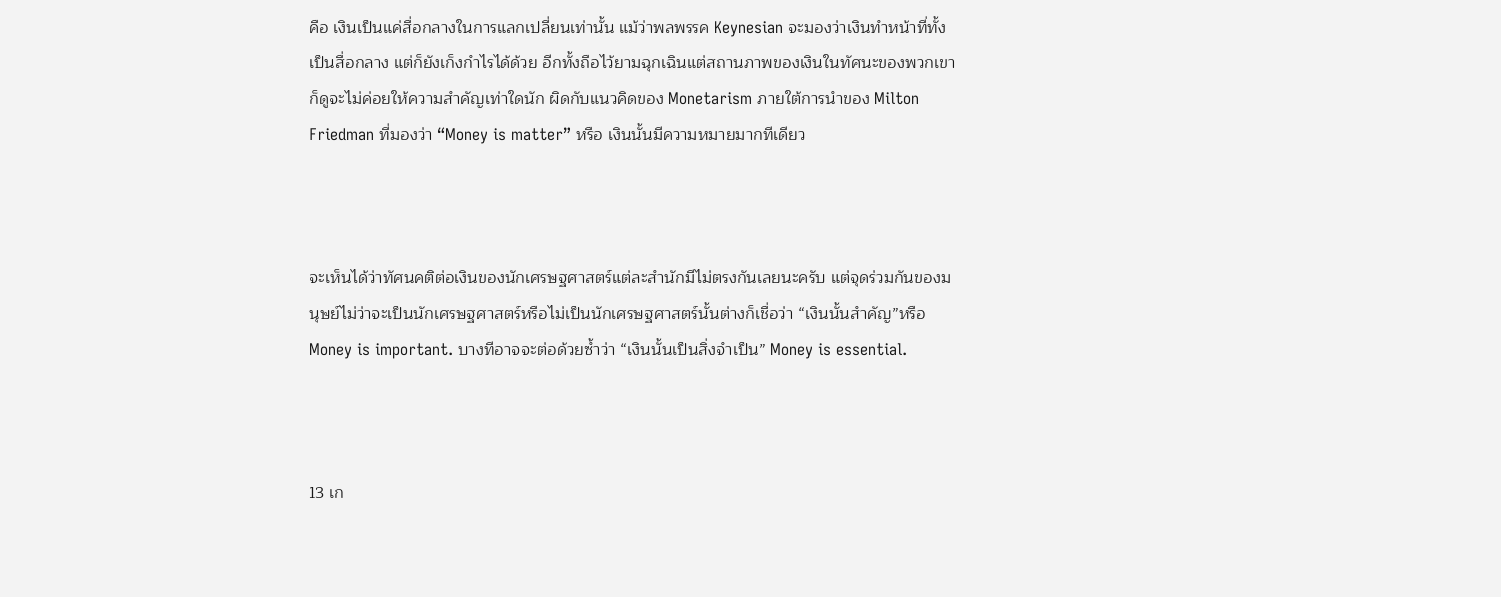คือ เงินเป็นแค่สื่อกลางในการแลกเปลี่ยนเท่านั้น แม้ว่าพลพรรค Keynesian จะมองว่าเงินทำหน้าที่ทั้งเป็นสื่อกลาง แต่ก็ยังเก็งกำไรได้ด้วย อีกทั้งถือไว้ยามฉุกเฉินแต่สถานภาพของเงินในทัศนะของพวกเขาก็ดูจะไม่ค่อยให้ความสำคัญเท่าใดนัก ผิดกับแนวคิดของ Monetarism ภายใต้การนำของ Milton Friedman ที่มองว่า “Money is matter” หรือ เงินนั้นมีความหมายมากทีเดียว



จะเห็นได้ว่าทัศนคติต่อเงินของนักเศรษฐศาสตร์แต่ละสำนักมีไม่ตรงกันเลยนะครับ แต่จุดร่วมกันของมนุษย์ไม่ว่าจะเป็นนักเศรษฐศาสตร์หรือไม่เป็นนักเศรษฐศาสตร์นั้นต่างก็เชื่อว่า “เงินนั้นสำคัญ”หรือ Money is important. บางทีอาจจะต่อด้วยซ้ำว่า “เงินนั้นเป็นสิ่งจำเป็น” Money is essential.



13 เก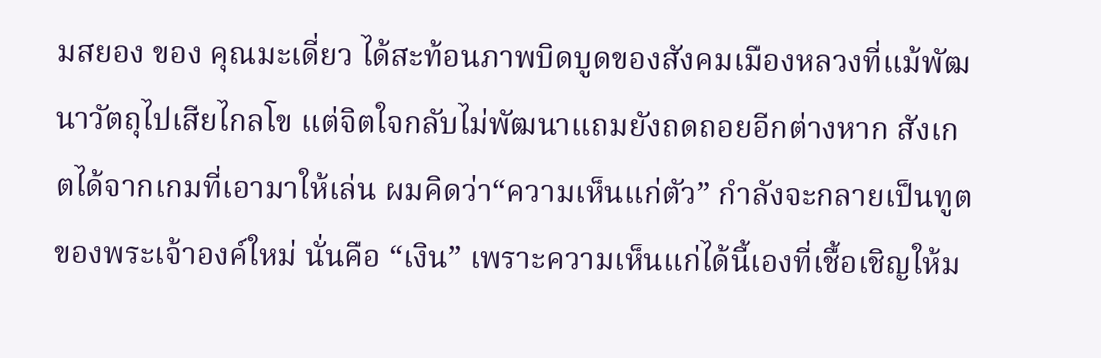มสยอง ของ คุณมะเดี่ยว ได้สะท้อนภาพบิดบูดของสังคมเมืองหลวงที่แม้พัฒนาวัตถุไปเสียไกลโข แต่จิตใจกลับไม่พัฒนาแถมยังถดถอยอีกต่างหาก สังเกตได้จากเกมที่เอามาให้เล่น ผมคิดว่า“ความเห็นแก่ตัว” กำลังจะกลายเป็นทูตของพระเจ้าองค์ใหม่ นั่นคือ “เงิน” เพราะความเห็นแก่ได้นี้เองที่เชื้อเชิญให้ม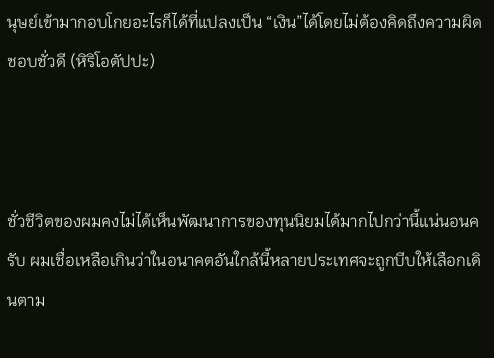นุษย์เข้ามากอบโกยอะไรก็ได้ที่แปลงเป็น “เงิน”ได้โดยไม่ต้องคิดถึงความผิดชอบชั่วดี (หิริโอตัปปะ)



ชั่วชีวิตของผมคงไม่ได้เห็นพัฒนาการของทุนนิยมได้มากไปกว่านี้แน่นอนครับ ผมเชื่อเหลือเกินว่าในอนาคตอันใกล้นี้หลายประเทศจะถูกบีบให้เลือกเดินตาม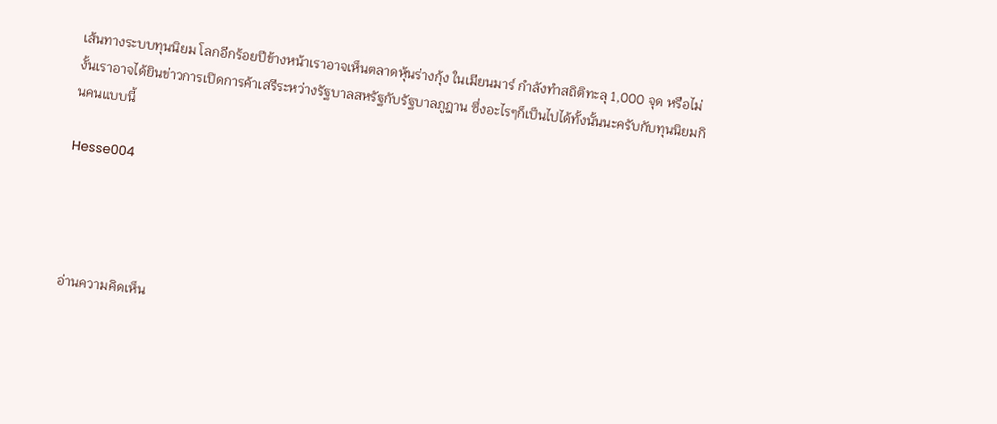เส้นทางระบบทุนนิยม โลกอีกร้อยปีข้างหน้าเราอาจเห็นตลาดหุ้นร่างกุ้ง ในเมียนมาร์ กำลังทำสถิติทะลุ 1,000 จุด หรือไม่งั้นเราอาจได้ยินข่าวการเปิดการค้าเสรีระหว่างรัฐบาลสหรัฐกับรัฐบาลภูฎาน ซึ่งอะไรๆก็เป็นไปได้ทั้งนั้นนะครับกับทุนนิยมกินคนแบบนี้

Hesse004




อ่านความคิดเห็น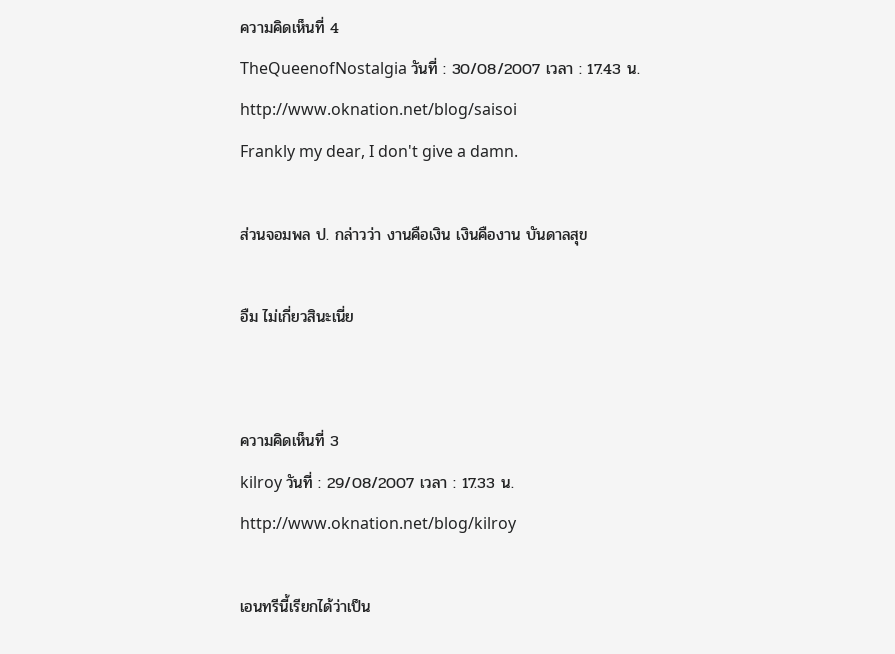ความคิดเห็นที่ 4
TheQueenofNostalgia วันที่ : 30/08/2007 เวลา : 17.43 น.
http://www.oknation.net/blog/saisoi
Frankly my dear, I don't give a damn.

ส่วนจอมพล ป. กล่าวว่า งานคือเงิน เงินคืองาน บันดาลสุข

อืม ไม่เกี่ยวสินะเนี่ย


ความคิดเห็นที่ 3
kilroy วันที่ : 29/08/2007 เวลา : 17.33 น.
http://www.oknation.net/blog/kilroy

เอนทรีนี้เรียกได้ว่าเป็น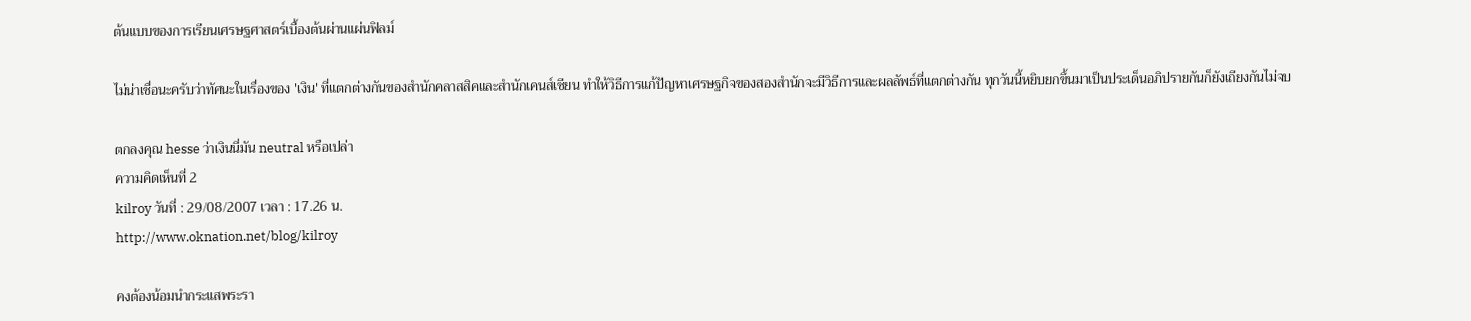ต้นแบบของการเรียนเศรษฐศาสตร์เบื้องต้นผ่านแผ่นฟิลม์

ไม่น่าเชื่อนะครับว่าทัศนะในเรื่องของ 'เงิน' ที่แตกต่างกันของสำนักคลาสสิคและสำนักเคนส์เซียน ทำให้วิธีการแก้ปัญหาเศรษฐกิจของสองสำนักจะมีวิธีการและผลลัพธ์ที่แตกต่างกัน ทุกวันนี้หยิบยกขึ้นมาเป็นประเด็นอภิปรายกันก็ยังเถียงกันไม่จบ

ตกลงคุณ hesse ว่าเงินนี่มัน neutral หรือเปล่า
ความคิดเห็นที่ 2
kilroy วันที่ : 29/08/2007 เวลา : 17.26 น.
http://www.oknation.net/blog/kilroy

คงต้องน้อมนำกระแสพระรา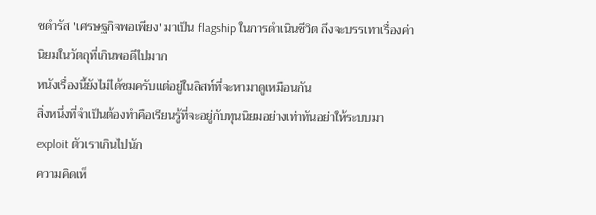ชดำรัส 'เศรษฐกิจพอเพียง' มาเป็น flagship ในการดำเนินชีวิต ถึงจะบรรเทาเรื่องค่านิยมในวัตถุที่เกินพอดีไปมาก
หนังเรื่องนี้ยังไม่ได้ชมครับแต่อยู่ในลิสท์ที่จะหามาดูเหมือนกัน
สิ่งหนึ่งที่จำเป็นต้องทำคือเรียนรู้ที่จะอยู่กับทุนนิยมอย่างเท่าทันอย่าให้ระบบมา exploit ตัวเราเกินไปนัก
ความคิดเห็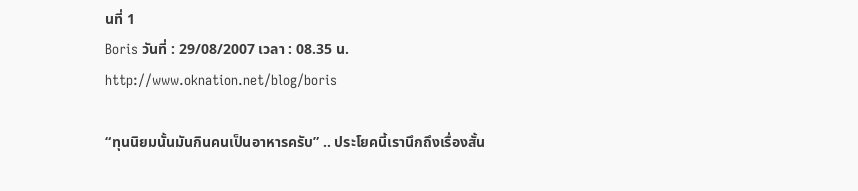นที่ 1
Boris วันที่ : 29/08/2007 เวลา : 08.35 น.
http://www.oknation.net/blog/boris

“ทุนนิยมนั้นมันกินคนเป็นอาหารครับ” .. ประโยคนี้เรานึกถึงเรื่องสั้น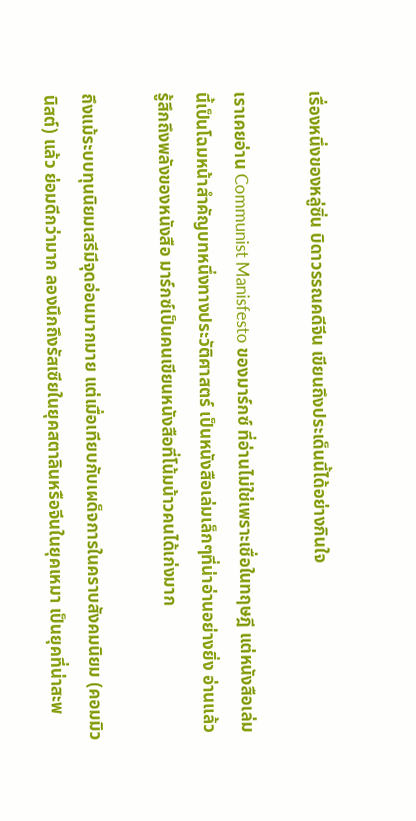เรื่องหนึ่งของหลู่ซิ่น บิดาวรรณคดีจีน เขียนถึงประเด็นนี้ได้อย่างกินใจ

เราเคยอ่าน Communist Manisfesto ของมาร์กซ์ ที่อ่านไม่ใช่เพราะเชื่อในทฤษฎี แต่หนังสือเล่มนี้เป็นโฉมหน้าสำคัญบทหนึ่งทางประวัติศาสตร์ เป็นหนังสือเล่มเล็กๆที่น่าอ่านอย่างยิ่ง อ่านแล้วรู้สึกถึงพลังของหนังสือ มาร์กซ์เป็นคนเขียนหนังสือที่โน้มน้าวคนได้เก่งมาก

ถึงแม้ระบบทุนนิยมเสรีมีจุดอ่อนมากมาย แต่เมื่อเทียบกับเผด็จการในคราบสังคมนิยม (คอมมิวนิสต์) แล้ว ย่อมดีกว่ามาก ลองนึกถึงรัสเซียในยุคสตาลินหรือจีนในยุคเหมา เป็นยุคที่น่าสะพ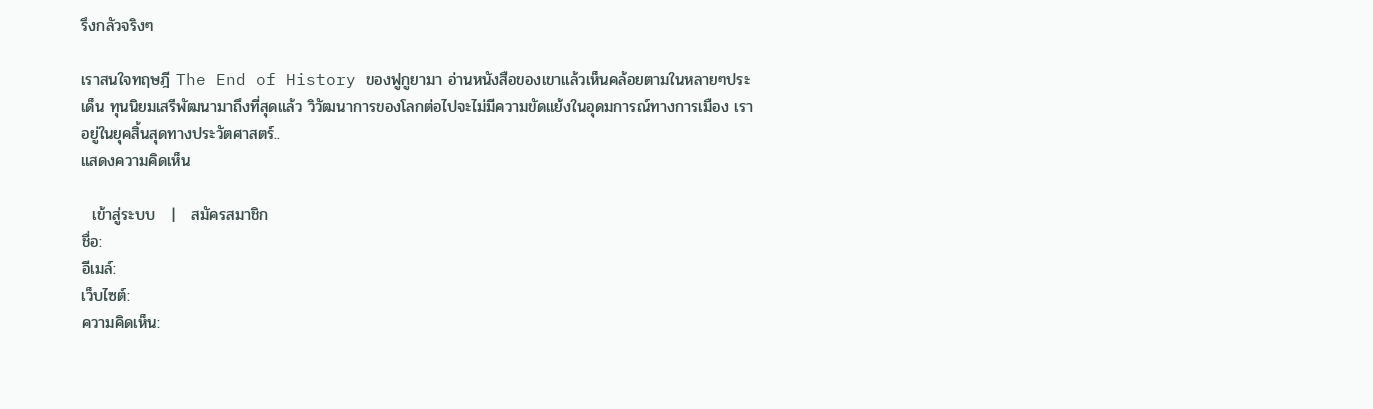รึงกลัวจริงๆ

เราสนใจทฤษฎี The End of History ของฟูกูยามา อ่านหนังสือของเขาแล้วเห็นคล้อยตามในหลายๆประเด็น ทุนนิยมเสรีพัฒนามาถึงที่สุดแล้ว วิวัฒนาการของโลกต่อไปจะไม่มีความขัดแย้งในอุดมการณ์ทางการเมือง เราอยู่ในยุคสิ้นสุดทางประวัตศาสตร์..
แสดงความคิดเห็น

  เข้าสู่ระบบ   |   สมัครสมาชิก
ชื่อ:
อีเมล์:
เว็บไซต์:
ความคิดเห็น: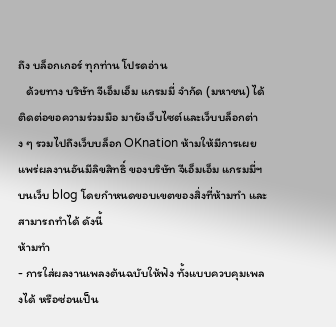ถึง บล็อกเกอร์ ทุกท่าน โปรดอ่าน
   ด้วยทาง บริษัท จีเอ็มเอ็ม แกรมมี่ จำกัด (มหาชน) ได้ติดต่อขอความร่วมมือ มายังเว็บไซต์และเว็บบล็อกต่าง ๆ รวมไปถึงเว็บบล็อก OKnation ห้ามให้มีการเผยแพร่ผลงานอันมีลิขสิทธิ์ ของบริษัท จีเอ็มเอ็ม แกรมมี่ฯ บนเว็บ blog โดยกำหนดขอบเขตของสิ่งที่ห้ามทำ และสามารถทำได้ ดังนี้
ห้ามทำ
- การใส่ผลงานเพลงต้นฉบับให้ฟัง ทั้งแบบควบคุมเพลงได้ หรือซ่อนเป็น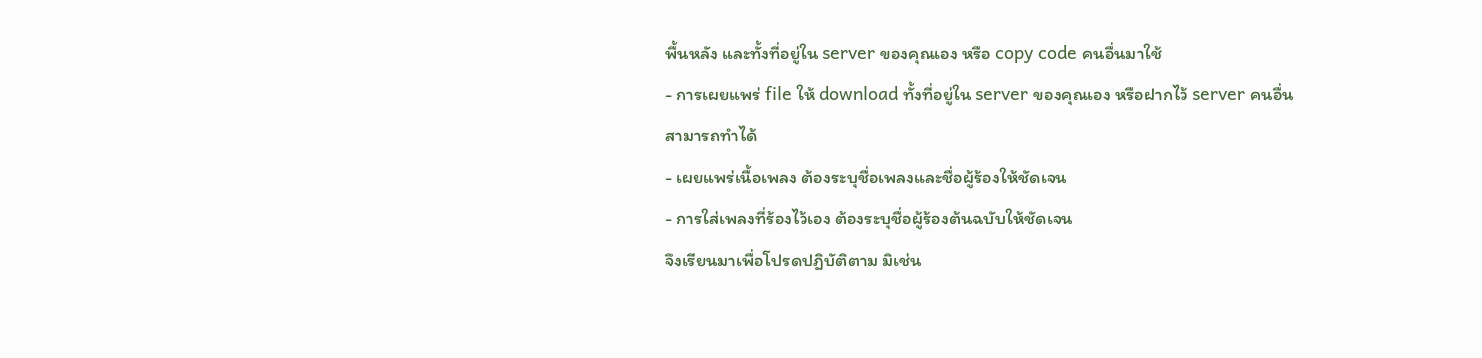พื้นหลัง และทั้งที่อยู่ใน server ของคุณเอง หรือ copy code คนอื่นมาใช้
- การเผยแพร่ file ให้ download ทั้งที่อยู่ใน server ของคุณเอง หรือฝากไว้ server คนอื่น
สามารถทำได้
- เผยแพร่เนื้อเพลง ต้องระบุชื่อเพลงและชื่อผู้ร้องให้ชัดเจน
- การใส่เพลงที่ร้องไว้เอง ต้องระบุชื่อผู้ร้องต้นฉบับให้ชัดเจน
จึงเรียนมาเพื่อโปรดปฎิบัติตาม มิเช่น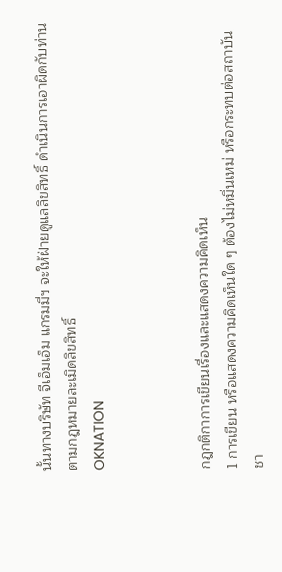นั้นทางบริษัท จีเอ็มเอ็ม แกรมมี่ฯ จะให้ฝ่ายดูแลลิขสิทธิ์ ดำเนินการเอาผิดกับท่านตามกฎหมายละเมิดลิขสิทธิ์
OKNATION



กฎกติกาการเขียนเรื่องและแสดงความคิดเห็น
1 การเขียน หรือแสดงความคิดเห็นใด ๆ ต้องไม่หมิ่นเหม่ หรือกระทบต่อสถาบันชา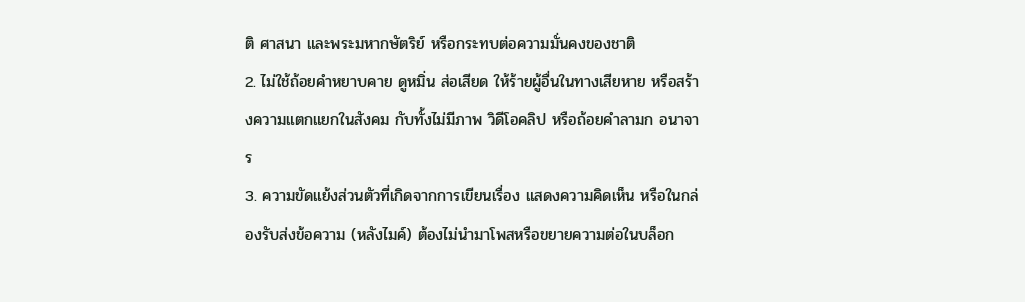ติ ศาสนา และพระมหากษัตริย์ หรือกระทบต่อความมั่นคงของชาติ
2. ไม่ใช้ถ้อยคำหยาบคาย ดูหมิ่น ส่อเสียด ให้ร้ายผู้อื่นในทางเสียหาย หรือสร้างความแตกแยกในสังคม กับทั้งไม่มีภาพ วิดีโอคลิป หรือถ้อยคำลามก อนาจาร
3. ความขัดแย้งส่วนตัวที่เกิดจากการเขียนเรื่อง แสดงความคิดเห็น หรือในกล่องรับส่งข้อความ (หลังไมค์) ต้องไม่นำมาโพสหรือขยายความต่อในบล็อก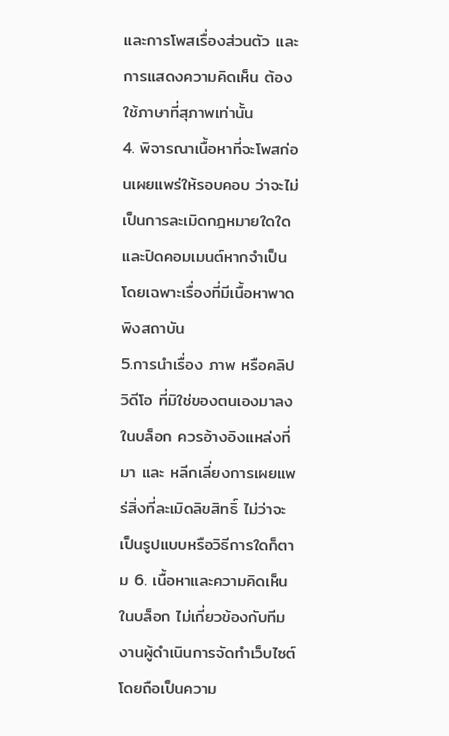และการโพสเรื่องส่วนตัว และการแสดงความคิดเห็น ต้องใช้ภาษาที่สุภาพเท่านั้น
4. พิจารณาเนื้อหาที่จะโพสก่อนเผยแพร่ให้รอบคอบ ว่าจะไม่เป็นการละเมิดกฎหมายใดใด และปิดคอมเมนต์หากจำเป็นโดยเฉพาะเรื่องที่มีเนื้อหาพาดพิงสถาบัน
5.การนำเรื่อง ภาพ หรือคลิปวิดีโอ ที่มิใช่ของตนเองมาลงในบล็อก ควรอ้างอิงแหล่งที่มา และ หลีกเลี่ยงการเผยแพร่สิ่งที่ละเมิดลิขสิทธิ์ ไม่ว่าจะเป็นรูปแบบหรือวิธีการใดก็ตาม 6. เนื้อหาและความคิดเห็นในบล็อก ไม่เกี่ยวข้องกับทีมงานผู้ดำเนินการจัดทำเว็บไซต์ โดยถือเป็นความ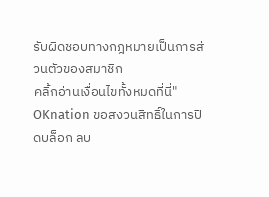รับผิดชอบทางกฎหมายเป็นการส่วนตัวของสมาชิก
คลิ้กอ่านเงื่อนไขทั้งหมดที่นี่"
OKnation ขอสงวนสิทธิ์ในการปิดบล็อก ลบ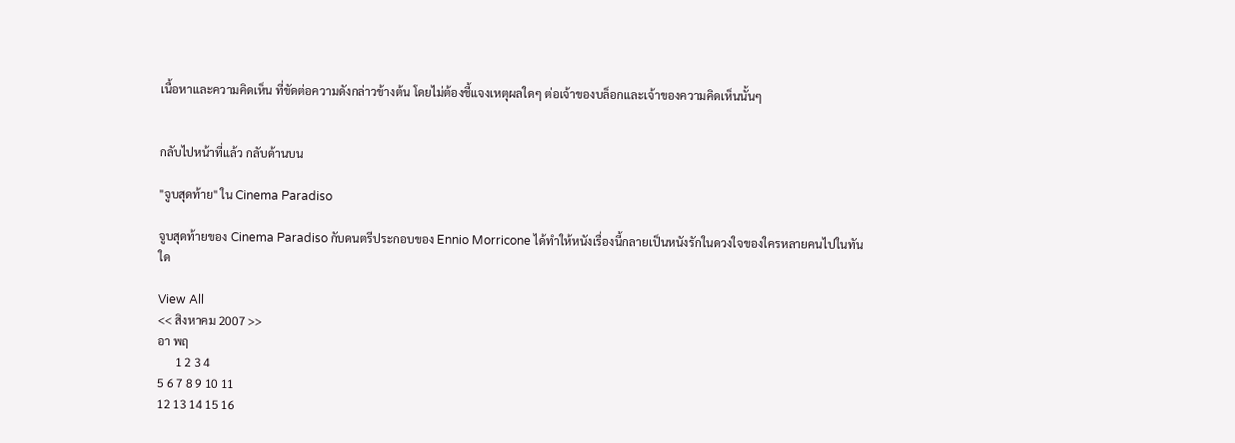เนื้อหาและความคิดเห็น ที่ขัดต่อความดังกล่าวข้างต้น โดยไม่ต้องชี้แจงเหตุผลใดๆ ต่อเจ้าของบล็อกและเจ้าของความคิดเห็นนั้นๆ


กลับไปหน้าที่แล้ว กลับด้านบน

"จูบสุดท้าย" ใน Cinema Paradiso

จูบสุดท้ายของ Cinema Paradiso กับดนตรีประกอบของ Ennio Morricone ได้ทำให้หนังเรื่องนี้กลายเป็นหนังรักในดวงใจของใครหลายคนไปในทันใด

View All
<< สิงหาคม 2007 >>
อา พฤ
      1 2 3 4
5 6 7 8 9 10 11
12 13 14 15 16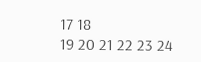17 18
19 20 21 22 23 24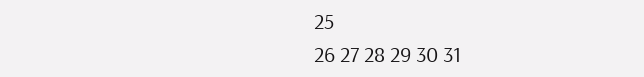25
26 27 28 29 30 31